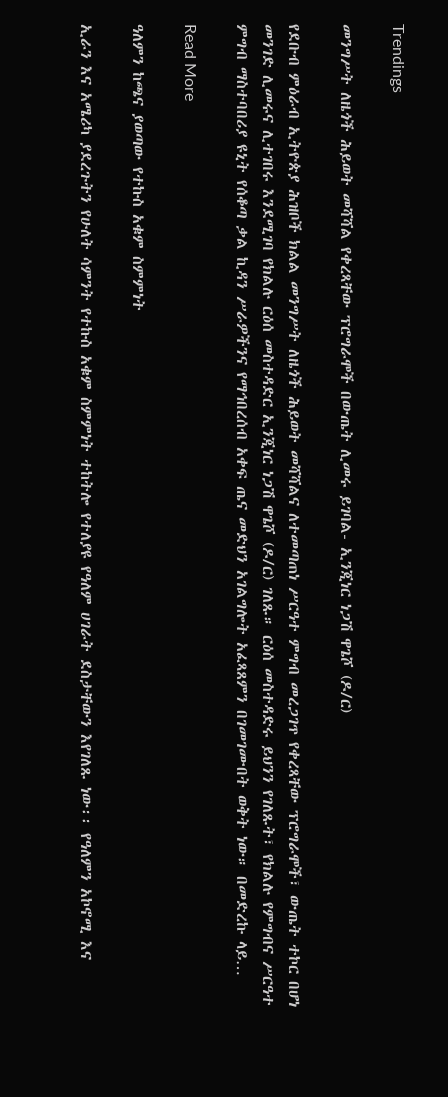Trendings

መንግሥት ለዜጎች ሕይወት መሻሻል የቀረጻቸው ፕሮግራሞች በውጤት ሊመሩ ይገባል- ኢንጂነር ነጋሽ ዋጌሾ (ዶ/ር)

የደቡብ ምዕራብ ኢትዮጵያ ሕዝቦች ክልል መንግሥት ለዜጎች ሕይወት መሻሻልና ለተመጣጠነ ሥርዓተ ምግብ መረጋገጥ የቀረጻቸው ፕሮግራሞች፣ ውጤት ተኮር በሆነ መንገድ ሊመሩና ሊተገበሩ እንደሚገባ የክልሉ ርዕሰ መስተዳድር ኢንጂነር ነጋሽ ዋጌሾ (ዶ/ር) ገለጹ። ርዕሰ መስተዳድሩ ይህንን የገለጹት፣ የክልሉ የምግብና ሥርዓተ ምግብ ማስተባበሪያ ዩኒት የሰቆጣ ቃል ኪዳን ሥራዎችንና የማኅበረሰብ አቀፍ ጤና መድህን አገልግሎት አፈጻጸምን በገመገሙበት ወቅት ነው። በመድረኩ ላይ…

Read More

ዓለምን ከጫና ያወጣው የተኩስ አቁም ስምምነት

ኢራን እና አሜሪካ ያደረጉትን የሁለት ሳምንት የተኩስ አቁም ስምምነት ተከትሎ የተለያዩ የዓለም ሀገራት ደስታቸውን እየገለጹ ነው፡፡ የዓለምን አኮኖሚ እና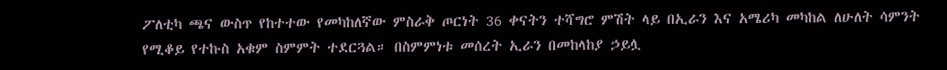ፖለቲካ ጫና ውስጥ የከተተው የመካከለኛው ምስራቅ ጦርነት 36 ቀናትን ተሻግሮ ምሽት ላይ በኢራን እና አሜሪካ መካከል ለሁለት ሳምንት የሚቆይ የተኩስ አቁም ስምምት ተደርጓል። በስምምነቱ መሰረት ኢራን በመከላከያ ኃይሏ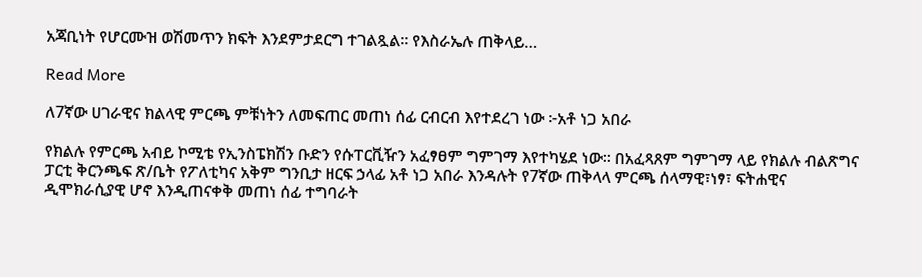አጃቢነት የሆርሙዝ ወሽመጥን ክፍት እንደምታደርግ ተገልጿል። የእስራኤሉ ጠቅላይ…

Read More

ለ7ኛው ሀገራዊና ክልላዊ ምርጫ ምቹነትን ለመፍጠር መጠነ ሰፊ ርብርብ እየተደረገ ነው ፦አቶ ነጋ አበራ

የክልሉ የምርጫ አብይ ኮሚቴ የኢንስፔክሽን ቡድን የሱፐርቪዥን አፈፃፀም ግምገማ እየተካሄደ ነው። በአፈጻጸም ግምገማ ላይ የክልሉ ብልጽግና ፓርቲ ቅርንጫፍ ጽ/ቤት የፖለቲካና አቅም ግንቢታ ዘርፍ ኃላፊ አቶ ነጋ አበራ እንዳሉት የ7ኛው ጠቅላላ ምርጫ ሰላማዊ፣ነፃ፣ ፍትሐዊና ዲሞክራሲያዊ ሆኖ እንዲጠናቀቅ መጠነ ሰፊ ተግባራት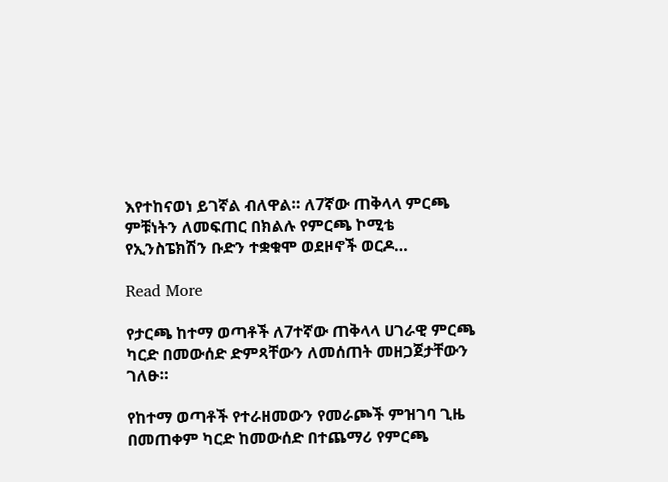እየተከናወነ ይገኛል ብለዋል። ለ7ኛው ጠቅላላ ምርጫ ምቹነትን ለመፍጠር በክልሉ የምርጫ ኮሚቴ የኢንስፔክሽን ቡድን ተቋቁሞ ወደዞኖች ወርዶ…

Read More

የታርጫ ከተማ ወጣቶች ለ7ተኛው ጠቅላላ ሀገራዊ ምርጫ ካርድ በመውሰድ ድምጻቸውን ለመሰጠት መዘጋጀታቸውን ገለፁ።

የከተማ ወጣቶች የተራዘመውን የመራጮች ምዝገባ ጊዜ በመጠቀም ካርድ ከመውሰድ በተጨማሪ የምርጫ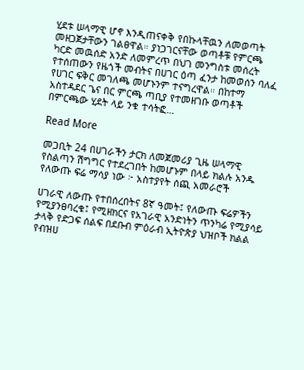ሂደቱ ሠላማዊ ሆኖ እንዲጠናቀቅ የበኩላቸዉን ለመወጣት መዘጋጀታቸውን ገልፀዋል። ያነጋገርናቸው ወጣቶቹ የምርጫ ካርድ መዉሰድ አንድ ለመምረጥ በህገ መንግስቱ መሰረት የተሰጠውን የዜጎች መብትና በሀገር ዕጣ ፈንታ ከመወሰን ባለፈ የሀገር ፍቅር መገለጫ መሆኑንም ተናግረዋል። በከተማ አስተዳደር ጌና በር ምርጫ ጣቢያ የተመዘገቡ ወጣቶች በምርጫው ሂደት ላይ ንቁ ተሳትፎ…

Read More

መጋቢት 24 በሀገራችን ታርክ ለመጀመሪያ ጊዜ ሠላማዊ የስልጣን ሽግግር የተደረገበት ከመሆኑም በላይ ክልሉ አንዱ የለውጡ ፍሬ ማሳያ ነው ፦ አስተያየት ሰጪ አመራሮች

ሀገራዊ ለውጡ የተበሰረበትና 8ኛ ዓመት፤ የለውጡ ፍሬዎችን የሚያንፀባረቁ፤ የሚዘክርና የአገራዊ አንድነትን ጥንካሬ የሚያሳይ ታላቅ የድጋፍ ሰልፍ በደቡብ ምዕራብ ኢትዮጵያ ህዝቦች ክልል የብዝሀ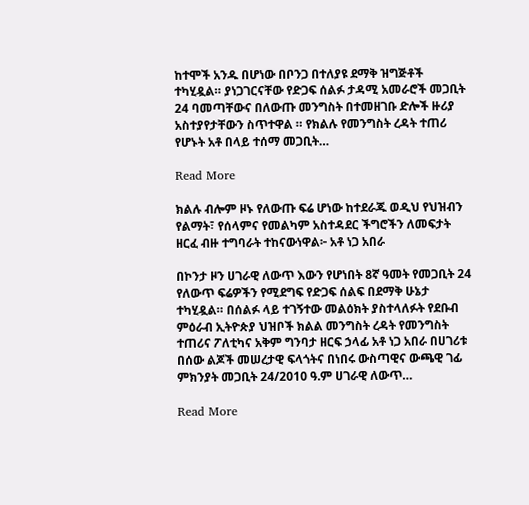ከተሞች አንዱ በሆነው በቦንጋ በተለያዩ ደማቅ ዝግጅቶች ተካሂዷል። ያነጋገርናቸው የድጋፍ ሰልፉ ታዳሚ አመራሮች መጋቢት 24 ባመጣቸውና በለውጡ መንግስት በተመዘገቡ ድሎች ዙሪያ አስተያየታቸውን ስጥተዋል ። የክልሉ የመንግስት ረዳት ተጠሪ የሆኑት አቶ በላይ ተሰማ መጋቢት…

Read More

ክልሉ ብሎም ዞኑ የለውጡ ፍሬ ሆነው ከተደራጁ ወዲህ የህዝብን የልማት፣ የሰላምና የመልካም አስተዳደር ችግሮችን ለመፍታት ዘርፈ ብዙ ተግባራት ተከናውነዋል፦ አቶ ነጋ አበራ

በኮንታ ዞን ሀገራዊ ለውጥ እውን የሆነበት 8ኛ ዓመት የመጋቢት 24 የለውጥ ፍሬዎችን የሚደግፍ የድጋፍ ሰልፍ በደማቅ ሁኔታ ተካሂዷል። በሰልፉ ላይ ተገኝተው መልዕክት ያስተላለፉት የደቡብ ምዕራብ ኢትዮጵያ ህዝቦች ክልል መንግስት ረዳት የመንግስት ተጠሪና ፖለቲካና አቅም ግንባታ ዘርፍ ኃላፊ አቶ ነጋ አበራ በሀገሪቱ በሰው ልጆች መሠረታዊ ፍላጎትና በነበሩ ውስጣዊና ውጫዊ ገፊ ምክንያት መጋቢት 24/2010 ዓ.ም ሀገራዊ ለውጥ…

Read More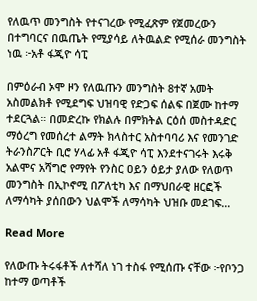የለዉጥ መንግስት የተናገረው የሚፈጽም የጀመረውን በተግባርና በዉጤት የሚያሳይ ለትዉልድ የሚሰራ መንግስት ነዉ ፦አቶ ፋጂዮ ሳፒ

በምዕራብ ኦሞ ዞን የለዉጡን መንግስት 8ተኛ አመት አስመልክቶ የሚደግፍ ህዝባዊ የድጋፍ ሰልፍ በጀሙ ከተማ ተደርጓል። በመድረኩ የክልሉ በምክትል ርዕሰ መስተዳድር ማዕረግ የመሰረተ ልማት ክላስተር አስተባባሪ እና የመንገድ ትራንስፖርት ቢሮ ሃላፊ አቶ ፋጂዮ ሳፒ እንደተናገሩት እሩቅ አልሞና አሻግሮ የማየት የንስር ዐይን ዕይታ ያለው የለወጥ መንግስት በኢኮኖሚ በፖለቲካ እና በማህበራዊ ዘርፎች ለማሳካት ያሰበውን ህልሞች ለማሳካት ህዝቡ መደገፍ…

Read More

የለውጡ ትሩፋቶች ለተሻለ ነገ ተስፋ የሚሰጡ ናቸው ፦የቦንጋ ከተማ ወጣቶች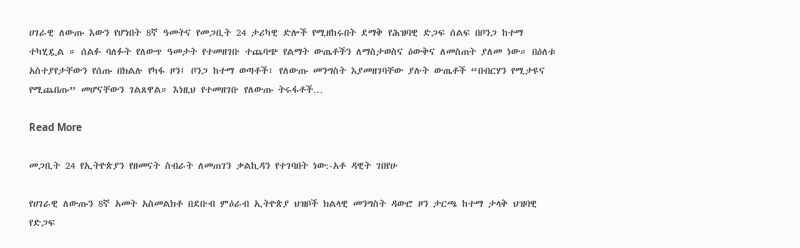ሀገራዊ ለውጡ እውን የሆነበት 8ኛ ዓመትና የመጋቢት 24 ታሪካዊ ድሎች የሚዘከሩበት ደማቅ የሕዝባዊ ድጋፍ ሰልፍ በቦንጋ ከተማ ተካሂዷል ። ሰልፉ ባለፉት የለውጥ ዓመታት የተመዘገቡ ተጨባጭ የልማት ውጤቶችን ለማስታወስና ዕውቅና ለመስጠት ያለመ ነው። በዕለቱ አስተያየታቸውን የሰጡ በክልሉ የካፋ ዞን፤ ቦንጋ ከተማ ወጣቶች፣ የለውጡ መንግስት እያመዘገባቸው ያሉት ውጤቶች “በብርሃን የሚታዩና የሚጨበጡ” መሆናቸውን ገልጸዋል። እነዚህ የተመዘገቡ የለውጡ ትሩፋቶች…

Read More

መጋቢት 24 የኢትዮጵያን የዘመናት ስብራት ለመጠገን ቃልኪዳን የተገባበት ነው:-አቶ ዳዊት ገበየሁ

የሀገራዊ ለውጡን 8ኛ አመት አስመልክቶ በደቡብ ምዕራብ ኢትዮጵያ ህዝቦች ክልላዊ መንግስት ዳውሮ ዞን ታርጫ ከተማ ታላቅ ህዝባዊ የድጋፍ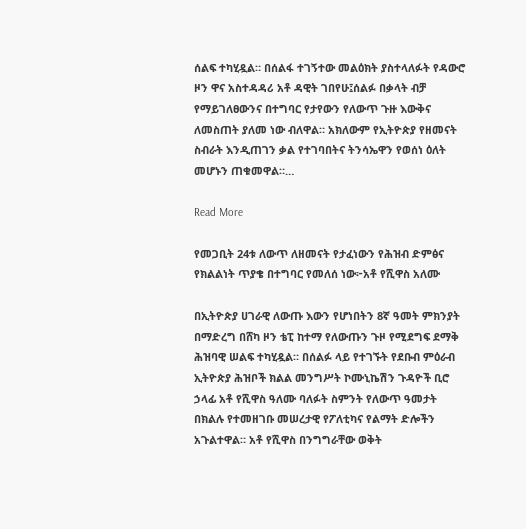ሰልፍ ተካሂዷል። በሰልፋ ተገኝተው መልዕክት ያስተላለፉት የዳውሮ ዞን ዋና አስተዳዳሪ አቶ ዳዊት ገበየሁ፤ሰልፉ በቃላት ብቻ የማይገለፀውንና በተግባር የታየውን የለውጥ ጉዙ እውቅና ለመስጠት ያለመ ነው ብለዋል። አክለውም የኢትዮጵያ የዘመናት ስብራት እንዲጠገን ቃል የተገባበትና ትንሳኤዋን የወሰነ ዕለት መሆኑን ጠቁመዋል።…

Read More

የመጋቢት 24ቱ ለውጥ ለዘመናት የታፈነውን የሕዝብ ድምፅና የክልልነት ጥያቄ በተግባር የመለሰ ነው፦አቶ የሺዋስ አለሙ

በኢትዮጵያ ሀገራዊ ለውጡ እውን የሆነበትን 8ኛ ዓመት ምክንያት በማድረግ በሸካ ዞን ቴፒ ከተማ የለውጡን ጉዞ የሚደግፍ ደማቅ ሕዝባዊ ሠልፍ ተካሂዷል። በሰልፉ ላይ የተገኙት የደቡብ ምዕራብ ኢትዮጵያ ሕዝቦች ክልል መንግሥት ኮሙኒኬሽን ጉዳዮች ቢሮ ኃላፊ አቶ የሺዋስ ዓለሙ ባለፉት ስምንት የለውጥ ዓመታት በክልሉ የተመዘገቡ መሠረታዊ የፖለቲካና የልማት ድሎችን አጉልተዋል። አቶ የሺዋስ በንግግራቸው ወቅት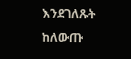እንደገለጹት ከለውጡ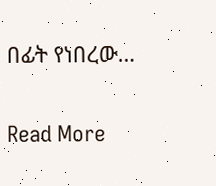በፊት የነበረው…

Read More